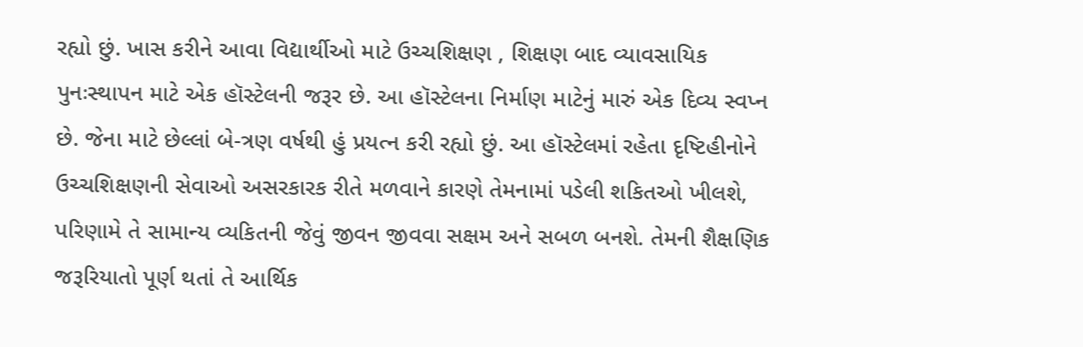રહ્યો છું. ખાસ કરીને આવા વિદ્યાર્થીઓ માટે ઉચ્ચશિક્ષણ , શિક્ષણ બાદ વ્યાવસાયિક પુનઃસ્થાપન માટે એક હૉસ્ટેલની જરૂર છે. આ હૉસ્ટેલના નિર્માણ માટેનું મારું એક દિવ્ય સ્વપ્ન છે. જેના માટે છેલ્લાં બે-ત્રણ વર્ષથી હું પ્રયત્ન કરી રહ્યો છું. આ હૉસ્ટેલમાં રહેતા દૃષ્ટિહીનોને ઉચ્ચશિક્ષણની સેવાઓ અસરકારક રીતે મળવાને કારણે તેમનામાં પડેલી શકિતઓ ખીલશે, પરિણામે તે સામાન્ય વ્યકિતની જેવું જીવન જીવવા સક્ષમ અને સબળ બનશે. તેમની શૈક્ષણિક જરૂરિયાતો પૂર્ણ થતાં તે આર્થિક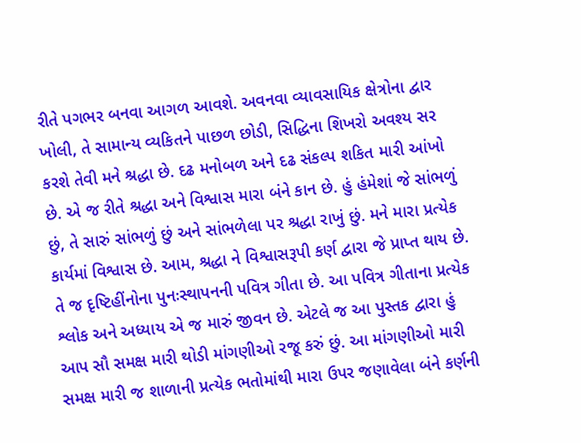રીતે પગભર બનવા આગળ આવશે. અવનવા વ્યાવસાયિક ક્ષેત્રોના દ્વાર ખોલી, તે સામાન્ય વ્યકિતને પાછળ છોડી, સિદ્ધિના શિખરો અવશ્ય સર કરશે તેવી મને શ્રદ્ધા છે. દઢ મનોબળ અને દઢ સંકલ્પ શકિત મારી આંખો છે. એ જ રીતે શ્રદ્ધા અને વિશ્વાસ મારા બંને કાન છે. હું હંમેશાં જે સાંભળું છું, તે સારું સાંભળું છું અને સાંભળેલા પર શ્રદ્ધા રાખું છું. મને મારા પ્રત્યેક કાર્યમાં વિશ્વાસ છે. આમ, શ્રદ્ધા ને વિશ્વાસરૂપી કર્ણ દ્વારા જે પ્રાપ્ત થાય છે. તે જ દૃષ્ટિહીંનોના પુનઃસ્થાપનની પવિત્ર ગીતા છે. આ પવિત્ર ગીતાના પ્રત્યેક શ્લોક અને અધ્યાય એ જ મારું જીવન છે. એટલે જ આ પુસ્તક દ્વારા હું આપ સૌ સમક્ષ મારી થોડી માંગણીઓ રજૂ કરું છું. આ માંગણીઓ મારી સમક્ષ મારી જ શાળાની પ્રત્યેક ભતોમાંથી મારા ઉપર જણાવેલા બંને કર્ણની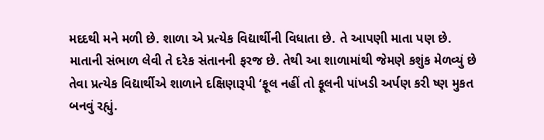મદદથી મને મળી છે. શાળા એ પ્રત્યેક વિદ્યાર્થીની વિધાતા છે. તે આપણી માતા પણ છે. માતાની સંભાળ લેવી તે દરેક સંતાનની ફરજ છે. તેથી આ શાળામાંથી જેમણે કશુંક મેળવ્યું છે તેવા પ્રત્યેક વિદ્યાર્થીએ શાળાને દક્ષિણારૂપી ‘ફૂલ નહીં તો ફૂલની પાંખડી અર્પણ કરી ષ્ણ મુકત બનવું રહ્યું.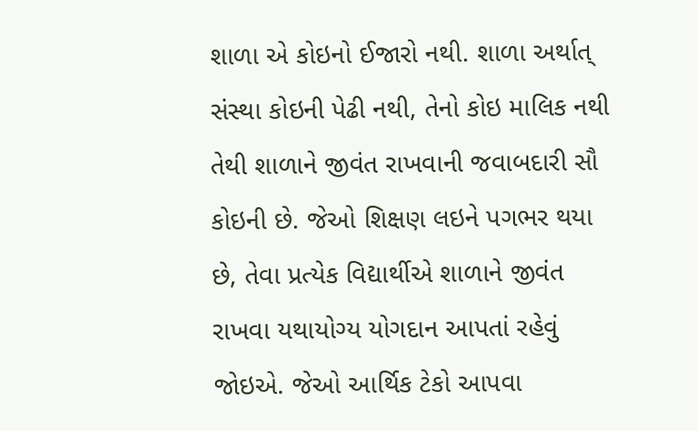શાળા એ કોઇનો ઈજારો નથી. શાળા અર્થાત્ સંસ્થા કોઇની પેઢી નથી, તેનો કોઇ માલિક નથી તેથી શાળાને જીવંત રાખવાની જવાબદારી સૌ કોઇની છે. જેઓ શિક્ષણ લઇને પગભર થયા છે, તેવા પ્રત્યેક વિદ્યાર્થીએ શાળાને જીવંત રાખવા યથાયોગ્ય યોગદાન આપતાં રહેવું જોઇએ. જેઓ આર્થિક ટેકો આપવા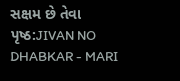સક્ષમ છે તેવા
પૃષ્ઠ:JIVAN NO DHABKAR - MARI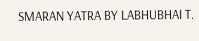SMARAN YATRA BY LABHUBHAI T.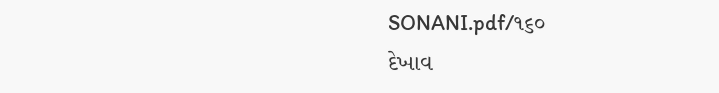SONANI.pdf/૧૬૦
દેખાવ